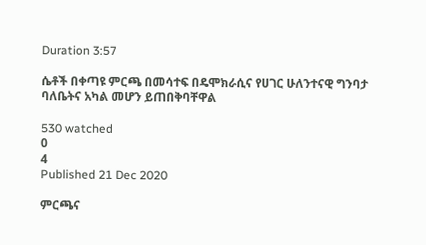Duration 3:57

ሴቶች በቀጣዩ ምርጫ በመሳተፍ በዴሞክራሲና የሀገር ሁለንተናዊ ግንባታ ባለቤትና አካል መሆን ይጠበቅባቸዋል

530 watched
0
4
Published 21 Dec 2020

ምርጫና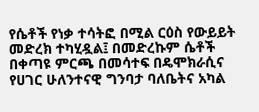የሴቶች የነቃ ተሳትፎ በሚል ርዕስ የውይይት መድረክ ተካሂዷል፤ በመድረኩም ሴቶች በቀጣዩ ምርጫ በመሳተፍ በዴሞክራሲና የሀገር ሁለንተናዊ ግንባታ ባለቤትና አካል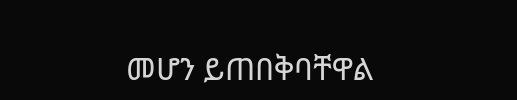መሆን ይጠበቅባቸዋል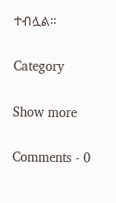ተብሏል።

Category

Show more

Comments - 0